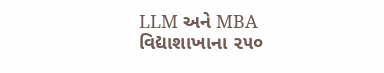LLM અને MBA વિદ્યાશાખાના ૨૫૦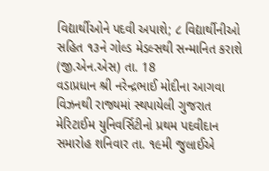વિદ્યાર્થીઓને પદવી અપાશે; ૮ વિદ્યાર્થીનીઓ સહિત ૧૩ને ગોલ્ડ મેડલ્સથી સન્માનિત કરાશે
(જી.એન.એસ) તા. 18
વડાપ્રધાન શ્રી નરેન્દ્રભાઈ મોદીના આગવા વિઝનથી રાજ્યમાં સ્થપાયેલી ગુજરાત મેરિટાઈમ યુનિવર્સિટીનો પ્રથમ પદવીદાન સમારોહ શનિવાર તા. ૧૯મી જુલાઈએ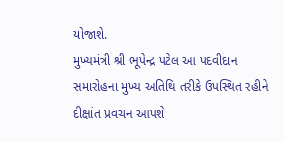યોજાશે.
મુખ્યમંત્રી શ્રી ભૂપેન્દ્ર પટેલ આ પદવીદાન સમારોહના મુખ્ય અતિથિ તરીકે ઉપસ્થિત રહીને દીક્ષાંત પ્રવચન આપશે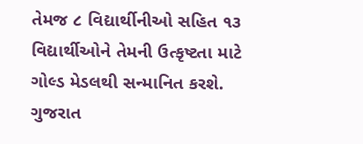તેમજ ૮ વિદ્યાર્થીનીઓ સહિત ૧૩ વિદ્યાર્થીઓને તેમની ઉત્કૃષ્ટતા માટે ગોલ્ડ મેડલથી સન્માનિત કરશે.
ગુજરાત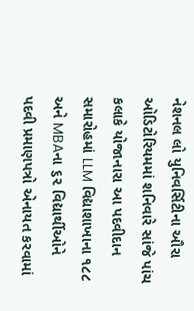નેશનલ લો યુનિવર્સિટીના ઔરા ઓડિટોરિયમમાં શનિવારે સાંજે પાંચ કલાકે યોજાનારા આ પદવીદાન સમારોહમાં LLM વિદ્યાશાખાના ૧૮૮ અને MBAના ૬૨ વિદ્યાર્થીઓને પદવી પ્રમાણપત્રો એનાયત કરવામાં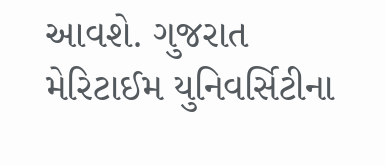આવશે. ગુજરાત મેરિટાઈમ યુનિવર્સિટીના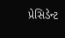પ્રેસિડેન્ટ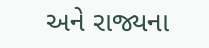અને રાજ્યના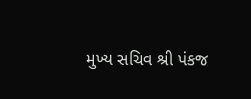મુખ્ય સચિવ શ્રી પંકજ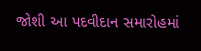જોશી આ પદવીદાન સમારોહમાં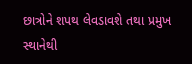છાત્રોને શપથ લેવડાવશે તથા પ્રમુખ સ્થાનેથી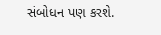સંબોધન પણ કરશે.